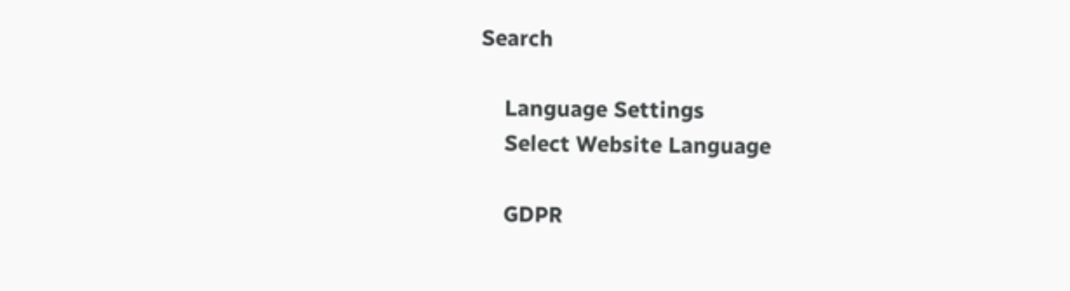Search

    Language Settings
    Select Website Language

    GDPR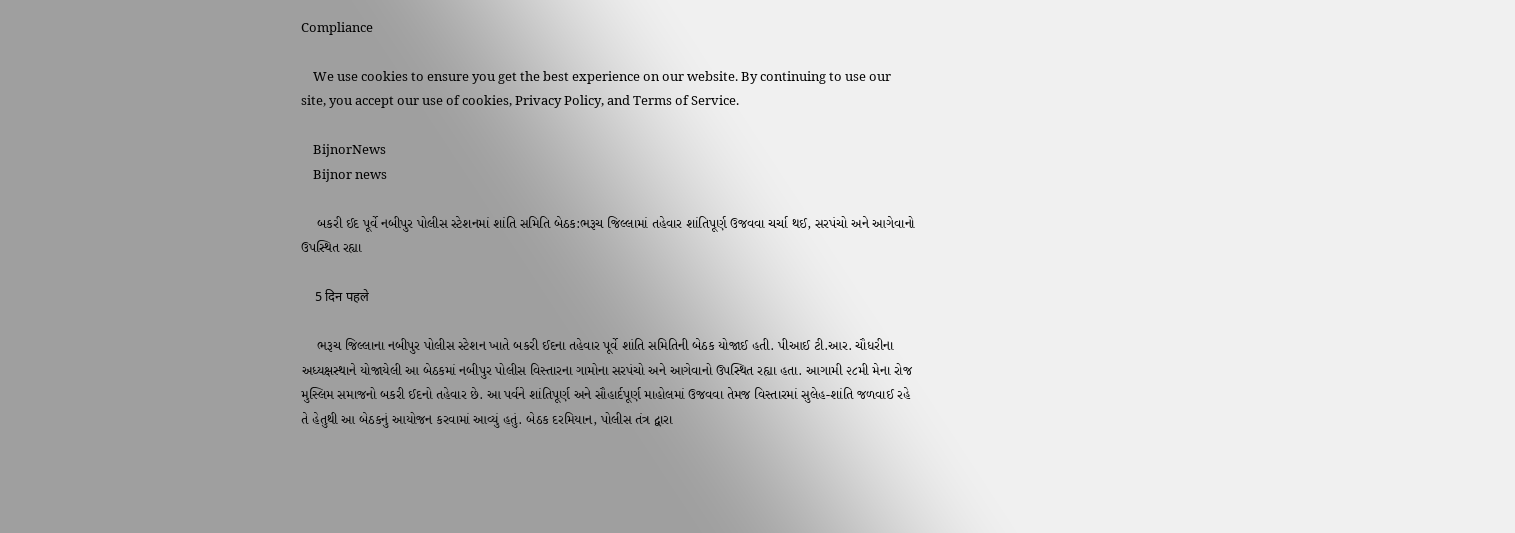Compliance

    We use cookies to ensure you get the best experience on our website. By continuing to use our site, you accept our use of cookies, Privacy Policy, and Terms of Service.

    BijnorNews
    Bijnor news

    બકરી ઈદ પૂર્વે નબીપુર પોલીસ સ્ટેશનમાં શાંતિ સમિતિ બેઠક:ભરૂચ જિલ્લામાં તહેવાર શાંતિપૂર્ણ ઉજવવા ચર્ચા થઈ, સરપંચો અને આગેવાનો ઉપસ્થિત રહ્યા

    5 दिन पहले

    ભરૂચ જિલ્લાના નબીપુર પોલીસ સ્ટેશન ખાતે બકરી ઈદના તહેવાર પૂર્વે શાંતિ સમિતિની બેઠક યોજાઈ હતી. પીઆઈ ટી.આર. ચૌધરીના અધ્યક્ષસ્થાને યોજાયેલી આ બેઠકમાં નબીપુર પોલીસ વિસ્તારના ગામોના સરપંચો અને આગેવાનો ઉપસ્થિત રહ્યા હતા. આગામી ૨૮મી મેના રોજ મુસ્લિમ સમાજનો બકરી ઈદનો તહેવાર છે. આ પર્વને શાંતિપૂર્ણ અને સૌહાર્દપૂર્ણ માહોલમાં ઉજવવા તેમજ વિસ્તારમાં સુલેહ-શાંતિ જળવાઈ રહે તે હેતુથી આ બેઠકનું આયોજન કરવામાં આવ્યું હતું. બેઠક દરમિયાન, પોલીસ તંત્ર દ્વારા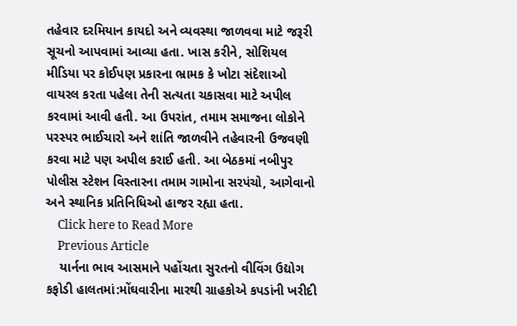તહેવાર દરમિયાન કાયદો અને વ્યવસ્થા જાળવવા માટે જરૂરી સૂચનો આપવામાં આવ્યા હતા. ખાસ કરીને, સોશિયલ મીડિયા પર કોઈપણ પ્રકારના ભ્રામક કે ખોટા સંદેશાઓ વાયરલ કરતા પહેલા તેની સત્યતા ચકાસવા માટે અપીલ કરવામાં આવી હતી. આ ઉપરાંત, તમામ સમાજના લોકોને પરસ્પર ભાઈચારો અને શાંતિ જાળવીને તહેવારની ઉજવણી કરવા માટે પણ અપીલ કરાઈ હતી. આ બેઠકમાં નબીપુર પોલીસ સ્ટેશન વિસ્તારના તમામ ગામોના સરપંચો, આગેવાનો અને સ્થાનિક પ્રતિનિધિઓ હાજર રહ્યા હતા.
    Click here to Read More
    Previous Article
    યાર્નના ભાવ આસમાને પહોંચતા સુરતનો વીવિંગ ઉદ્યોગ કફોડી હાલતમાં:મોંઘવારીના મારથી ગ્રાહકોએ કપડાંની ખરીદી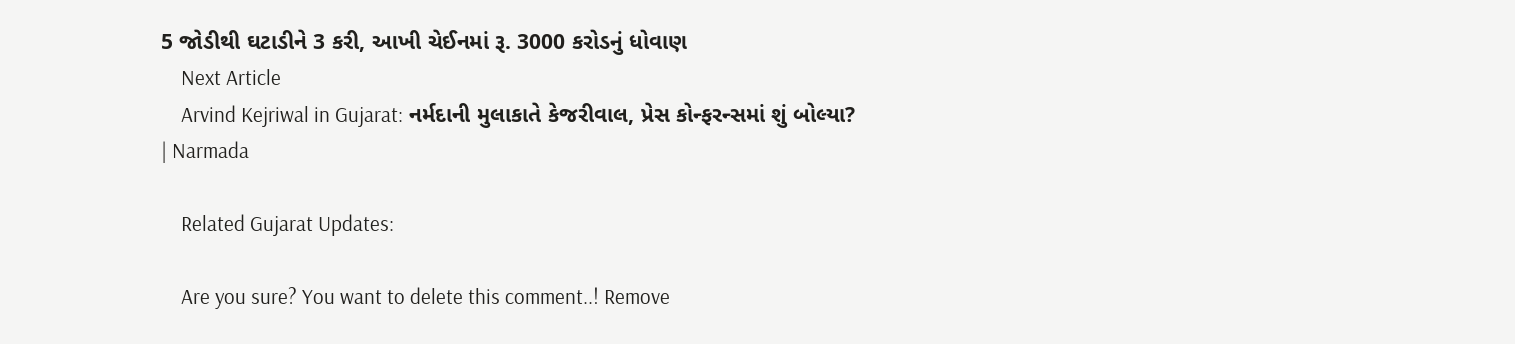5 જોડીથી ઘટાડીને 3 કરી, આખી ચેઈનમાં રૂ. 3000 કરોડનું ધોવાણ
    Next Article
    Arvind Kejriwal in Gujarat: નર્મદાની મુલાકાતે કેજરીવાલ, પ્રેસ કોન્ફરન્સમાં શું બોલ્યા? | Narmada

    Related Gujarat Updates:

    Are you sure? You want to delete this comment..! Remove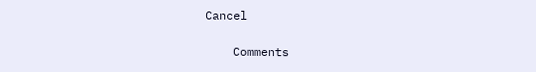Cancel

    Comments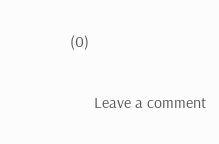(0)

      Leave a comment